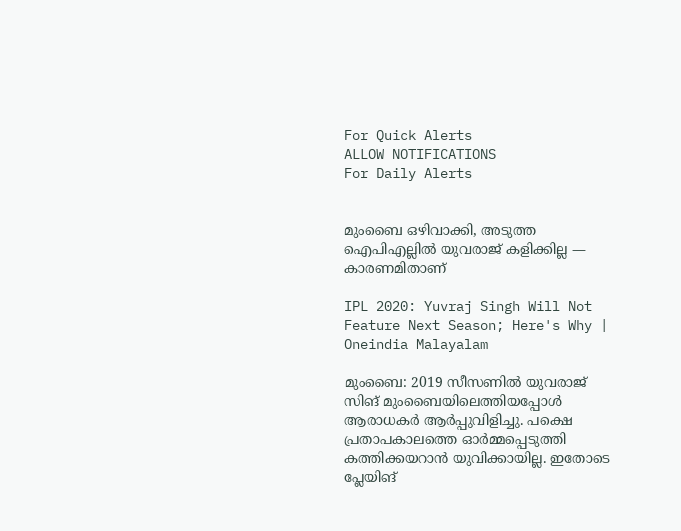For Quick Alerts
ALLOW NOTIFICATIONS
For Daily Alerts


മുംബൈ ഒഴിവാക്കി, അടുത്ത ഐപിഎല്ലില്‍ യുവരാജ് കളിക്കില്ല — കാരണമിതാണ്

IPL 2020: Yuvraj Singh Will Not Feature Next Season; Here's Why | Oneindia Malayalam

മുംബൈ: 2019 സീസണില്‍ യുവരാജ് സിങ് മുംബൈയിലെത്തിയപ്പോള്‍ ആരാധകര്‍ ആര്‍പ്പുവിളിച്ചു. പക്ഷെ പ്രതാപകാലത്തെ ഓര്‍മ്മപ്പെടുത്തി കത്തിക്കയറാന്‍ യുവിക്കായില്ല. ഇതോടെ പ്ലേയിങ്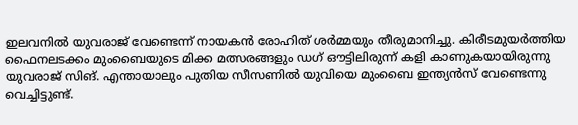ഇലവനില്‍ യുവരാജ് വേണ്ടെന്ന് നായകന്‍ രോഹിത് ശര്‍മ്മയും തീരുമാനിച്ചു. കിരീടമുയര്‍ത്തിയ ഫൈനലടക്കം മുംബൈയുടെ മിക്ക മത്സരങ്ങളും ഡഗ് ഔട്ടിലിരുന്ന് കളി കാണുകയായിരുന്നു യുവരാജ് സിങ്. എന്തായാലും പുതിയ സീസണില്‍ യുവിയെ മുംബൈ ഇന്ത്യൻസ് വേണ്ടെന്നു വെച്ചിട്ടുണ്ട്.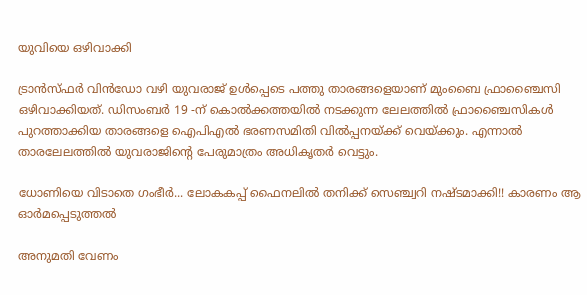യുവിയെ ഒഴിവാക്കി

ട്രാന്‍സ്ഫര്‍ വിന്‍ഡോ വഴി യുവരാജ് ഉള്‍പ്പെടെ പത്തു താരങ്ങളെയാണ് മുംബൈ ഫ്രാഞ്ചൈസി ഒഴിവാക്കിയത്. ഡിസംബര്‍ 19 -ന് കൊല്‍ക്കത്തയില്‍ നടക്കുന്ന ലേലത്തില്‍ ഫ്രാഞ്ചൈസികള്‍ പുറത്താക്കിയ താരങ്ങളെ ഐപിഎല്‍ ഭരണസമിതി വില്‍പ്പനയ്ക്ക് വെയ്ക്കും. എന്നാല്‍ താരലേലത്തില്‍ യുവരാജിന്റെ പേരുമാത്രം അധികൃതര്‍ വെട്ടും.

ധോണിയെ വിടാതെ ഗംഭീര്‍... ലോകകപ്പ് ഫൈനലില്‍ തനിക്ക് സെഞ്ച്വറി നഷ്ടമാക്കി!! കാരണം ആ ഓര്‍മപ്പെടുത്തല്‍

അനുമതി വേണം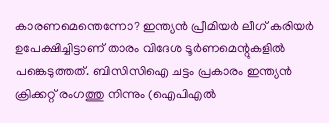കാരണമെന്തെന്നോ? ഇന്ത്യന്‍ പ്രീമിയര്‍ ലീഗ് കരിയര്‍ ഉപേക്ഷിച്ചിട്ടാണ് താരം വിദേശ ടൂര്‍ണമെന്റുകളില്‍ പങ്കെടുത്തത്. ബിസിസിഐ ചട്ടം പ്രകാരം ഇന്ത്യന്‍ ക്രിക്കറ്റ് രംഗത്തു നിന്നും (ഐപിഎല്‍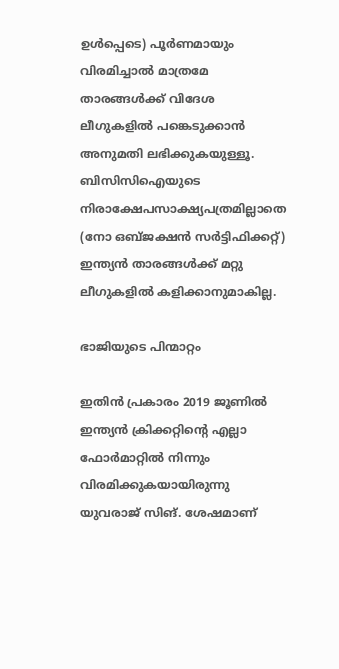ഉള്‍പ്പെടെ) പൂര്‍ണമായും വിരമിച്ചാല്‍ മാത്രമേ താരങ്ങള്‍ക്ക് വിദേശ ലീഗുകളില്‍ പങ്കെടുക്കാന്‍ അനുമതി ലഭിക്കുകയുള്ളൂ. ബിസിസിഐയുടെ നിരാക്ഷേപസാക്ഷ്യപത്രമില്ലാതെ (നോ ഒബ്ജക്ഷന്‍ സര്‍ട്ടിഫിക്കറ്റ്) ഇന്ത്യന്‍ താരങ്ങള്‍ക്ക് മറ്റു ലീഗുകളില്‍ കളിക്കാനുമാകില്ല.

ഭാജിയുടെ പിന്മാറ്റം

ഇതിന്‍ പ്രകാരം 2019 ജൂണില്‍ ഇന്ത്യന്‍ ക്രിക്കറ്റിന്റെ എല്ലാ ഫോര്‍മാറ്റില്‍ നിന്നും വിരമിക്കുകയായിരുന്നു യുവരാജ് സിങ്. ശേഷമാണ്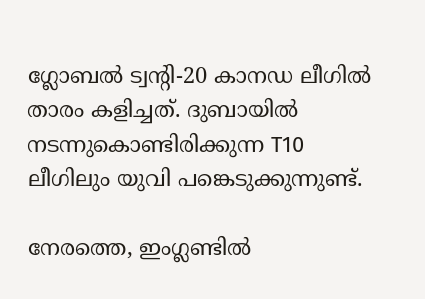ഗ്ലോബല്‍ ട്വന്റി-20 കാനഡ ലീഗില്‍ താരം കളിച്ചത്. ദുബായില്‍ നടന്നുകൊണ്ടിരിക്കുന്ന T10 ലീഗിലും യുവി പങ്കെടുക്കുന്നുണ്ട്.

നേരത്തെ, ഇംഗ്ലണ്ടില്‍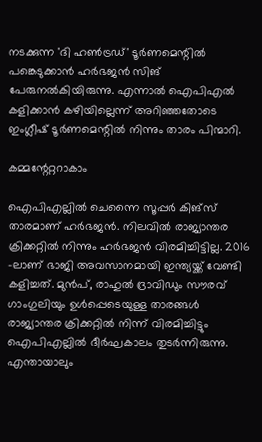നടക്കുന്ന 'ദി ഹണ്‍ട്രഡ്' ടൂര്‍ണമെന്റില്‍ പങ്കെടുക്കാന്‍ ഹര്‍ഭജന്‍ സിങ് പേരുനല്‍കിയിരുന്നു. എന്നാല്‍ ഐപിഎല്‍ കളിക്കാന്‍ കഴിയില്ലെന്ന് അറിഞ്ഞതോടെ ഇംഗ്ലീഷ് ടൂര്‍ണമെന്റില്‍ നിന്നും താരം പിന്മാറി.

കമ്മന്റേറ്ററാകാം

ഐപിഎല്ലില്‍ ചെന്നൈ സൂപ്പര്‍ കിങ്‌സ് താരമാണ് ഹര്‍ഭജന്‍. നിലവില്‍ രാജ്യാന്തര ക്രിക്കറ്റില്‍ നിന്നും ഹര്‍ഭജന്‍ വിരമിച്ചിട്ടില്ല. 2016 -ലാണ് ഭാജി അവസാനമായി ഇന്ത്യയ്ക്ക് വേണ്ടി കളിച്ചത്. മുന്‍പ്, രാഹുല്‍ ദ്രാവിഡും സൗരവ് ഗാംഗുലിയും ഉള്‍പ്പെടെയുള്ള താരങ്ങള്‍ രാജ്യാന്തര ക്രിക്കറ്റില്‍ നിന്ന് വിരമിച്ചിട്ടും ഐപിഎല്ലില്‍ ദീര്‍ഘകാലം തുടര്‍ന്നിരുന്നു. എന്തായാലും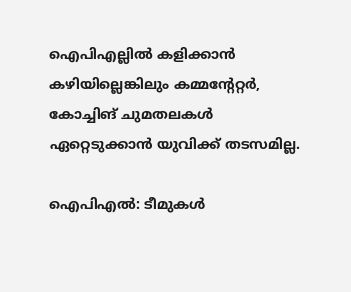ഐപിഎല്ലില്‍ കളിക്കാന്‍ കഴിയില്ലെങ്കിലും കമ്മന്റേറ്റര്‍, കോച്ചിങ് ചുമതലകള്‍ ഏറ്റെടുക്കാന്‍ യുവിക്ക് തടസമില്ല.

ഐപിഎല്‍: ടീമുകള്‍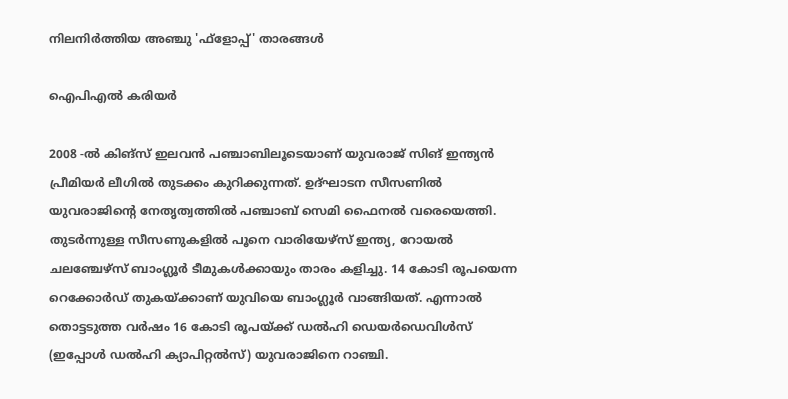നിലനിര്‍ത്തിയ അഞ്ചു 'ഫ്‌ളോപ്പ്' താരങ്ങള്‍

ഐപിഎൽ കരിയർ

2008 -ല്‍ കിങ്‌സ് ഇലവന്‍ പഞ്ചാബിലൂടെയാണ് യുവരാജ് സിങ് ഇന്ത്യന്‍ പ്രീമിയര്‍ ലീഗില്‍ തുടക്കം കുറിക്കുന്നത്. ഉദ്ഘാടന സീസണില്‍ യുവരാജിന്റെ നേതൃത്വത്തില്‍ പഞ്ചാബ് സെമി ഫൈനല്‍ വരെയെത്തി. തുടര്‍ന്നുള്ള സീസണുകളില്‍ പൂനെ വാരിയേഴ്‌സ് ഇന്ത്യ, റോയല്‍ ചലഞ്ചേഴ്‌സ് ബാംഗ്ലൂര്‍ ടീമുകള്‍ക്കായും താരം കളിച്ചു. 14 കോടി രൂപയെന്ന റെക്കോര്‍ഡ് തുകയ്ക്കാണ് യുവിയെ ബാംഗ്ലൂര്‍ വാങ്ങിയത്. എന്നാല്‍ തൊട്ടടുത്ത വര്‍ഷം 16 കോടി രൂപയ്ക്ക് ഡല്‍ഹി ഡെയര്‍ഡെവിള്‍സ് (ഇപ്പോള്‍ ഡല്‍ഹി ക്യാപിറ്റല്‍സ്) യുവരാജിനെ റാഞ്ചി.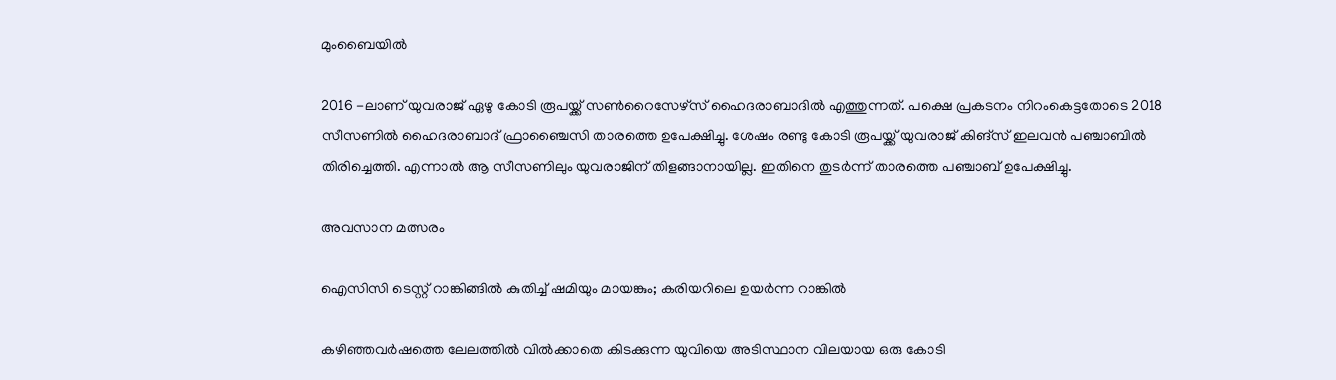മുംബൈയിൽ

2016 -ലാണ് യുവരാജ് ഏഴു കോടി രൂപയ്ക്ക് സണ്‍റൈസേഴ്‌സ് ഹൈദരാബാദില്‍ എത്തുന്നത്. പക്ഷെ പ്രകടനം നിറംകെട്ടതോടെ 2018 സീസണില്‍ ഹൈദരാബാദ് ഫ്രാഞ്ചൈസി താരത്തെ ഉപേക്ഷിച്ചു. ശേഷം രണ്ടു കോടി രൂപയ്ക്ക് യുവരാജ് കിങ്‌സ് ഇലവന്‍ പഞ്ചാബില്‍ തിരിച്ചെത്തി. എന്നാല്‍ ആ സീസണിലും യുവരാജിന് തിളങ്ങാനായില്ല. ഇതിനെ തുടര്‍ന്ന് താരത്തെ പഞ്ചാബ് ഉപേക്ഷിച്ചു.

അവസാന മത്സരം

ഐസിസി ടെസ്റ്റ് റാങ്കിങ്ങില്‍ കുതിച്ച് ഷമിയും മായങ്കും; കരിയറിലെ ഉയര്‍ന്ന റാങ്കില്‍

കഴിഞ്ഞവര്‍ഷത്തെ ലേലത്തില്‍ വില്‍ക്കാതെ കിടക്കുന്ന യുവിയെ അടിസ്ഥാന വിലയായ ഒരു കോടി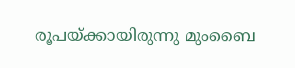രൂപയ്ക്കായിരുന്നു മുംബൈ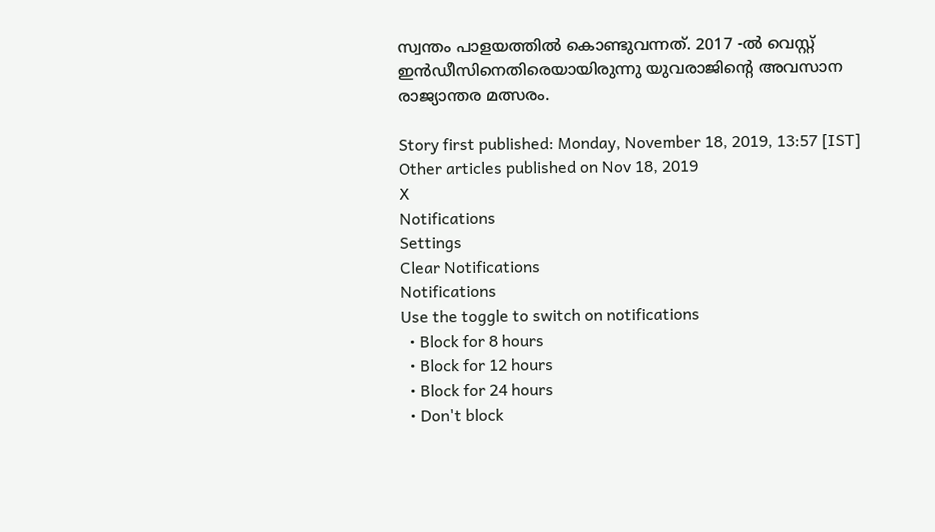സ്വന്തം പാളയത്തില്‍ കൊണ്ടുവന്നത്. 2017 -ല്‍ വെസ്റ്റ് ഇന്‍ഡീസിനെതിരെയായിരുന്നു യുവരാജിന്റെ അവസാന രാജ്യാന്തര മത്സരം.

Story first published: Monday, November 18, 2019, 13:57 [IST]
Other articles published on Nov 18, 2019
X
Notifications
Settings
Clear Notifications
Notifications
Use the toggle to switch on notifications
  • Block for 8 hours
  • Block for 12 hours
  • Block for 24 hours
  • Don't block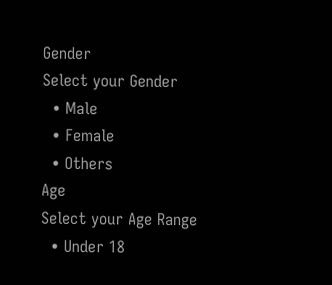Gender
Select your Gender
  • Male
  • Female
  • Others
Age
Select your Age Range
  • Under 18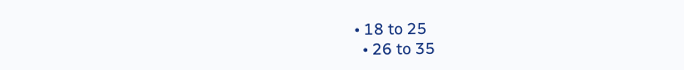• 18 to 25
  • 26 to 35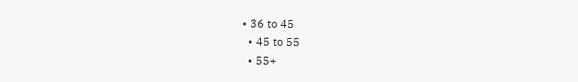• 36 to 45
  • 45 to 55
  • 55+